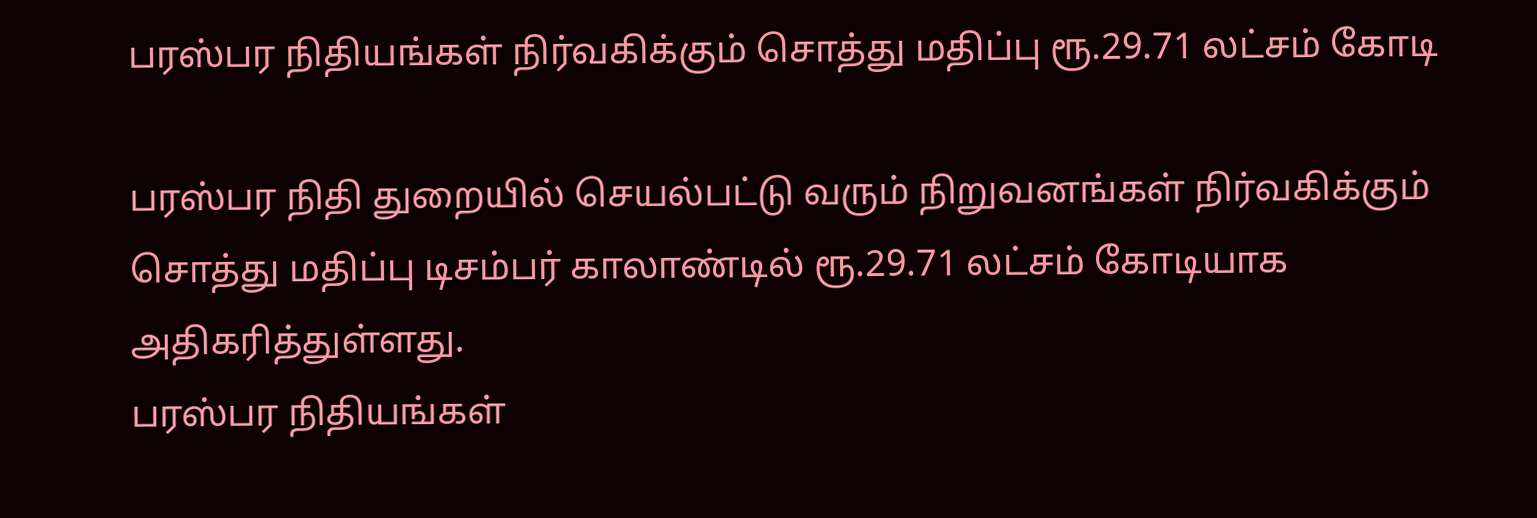பரஸ்பர நிதியங்கள் நிர்வகிக்கும் சொத்து மதிப்பு ரூ.29.71 லட்சம் கோடி

பரஸ்பர நிதி துறையில் செயல்பட்டு வரும் நிறுவனங்கள் நிர்வகிக்கும் சொத்து மதிப்பு டிசம்பர் காலாண்டில் ரூ.29.71 லட்சம் கோடியாக அதிகரித்துள்ளது.
பரஸ்பர நிதியங்கள்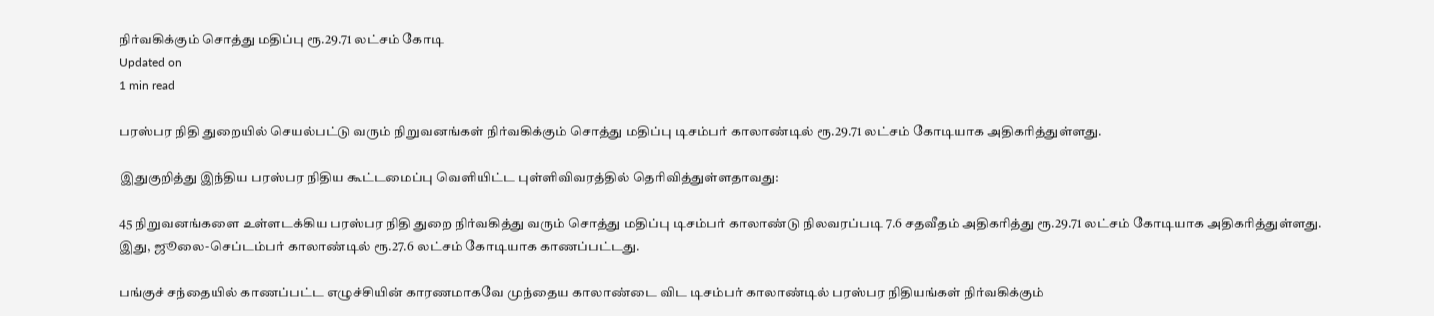நிர்வகிக்கும் சொத்து மதிப்பு ரூ.29.71 லட்சம் கோடி
Updated on
1 min read

பரஸ்பர நிதி துறையில் செயல்பட்டு வரும் நிறுவனங்கள் நிர்வகிக்கும் சொத்து மதிப்பு டிசம்பர் காலாண்டில் ரூ.29.71 லட்சம் கோடியாக அதிகரித்துள்ளது.

இதுகுறித்து இந்திய பரஸ்பர நிதிய கூட்டமைப்பு வெளியிட்ட புள்ளிவிவரத்தில் தெரிவித்துள்ளதாவது:

45 நிறுவனங்களை உள்ளடக்கிய பரஸ்பர நிதி துறை நிர்வகித்து வரும் சொத்து மதிப்பு டிசம்பர் காலாண்டு நிலவரப்படி 7.6 சதவீதம் அதிகரித்து ரூ.29.71 லட்சம் கோடியாக அதிகரித்துள்ளது. இது, ஜூலை-செப்டம்பர் காலாண்டில் ரூ.27.6 லட்சம் கோடியாக காணப்பட்டது.

பங்குச் சந்தையில் காணப்பட்ட எழுச்சியின் காரணமாகவே முந்தைய காலாண்டை விட டிசம்பர் காலாண்டில் பரஸ்பர நிதியங்கள் நிர்வகிக்கும்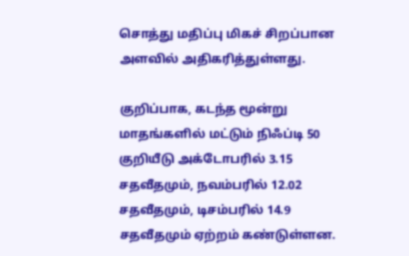சொத்து மதிப்பு மிகச் சிறப்பான அளவில் அதிகரித்துள்ளது.

குறிப்பாக, கடந்த மூன்று மாதங்களில் மட்டும் நிஃப்டி 50 குறியீடு அக்டோபரில் 3.15 சதவீதமும், நவம்பரில் 12.02 சதவீதமும், டிசம்பரில் 14.9 சதவீதமும் ஏற்றம் கண்டுள்ளன.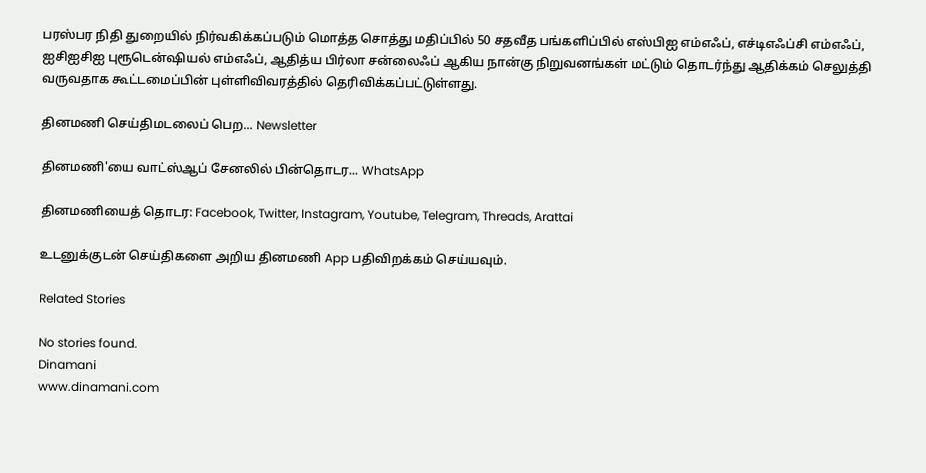பரஸ்பர நிதி துறையில் நிர்வகிக்கப்படும் மொத்த சொத்து மதிப்பில் 50 சதவீத பங்களிப்பில் எஸ்பிஐ எம்எஃப், எச்டிஎஃப்சி எம்எஃப், ஐசிஐசிஐ புரூடென்ஷியல் எம்எஃப், ஆதித்ய பிர்லா சன்லைஃப் ஆகிய நான்கு நிறுவனங்கள் மட்டும் தொடர்ந்து ஆதிக்கம் செலுத்தி வருவதாக கூட்டமைப்பின் புள்ளிவிவரத்தில் தெரிவிக்கப்பட்டுள்ளது.

தினமணி செய்திமடலைப் பெற... Newsletter

தினமணி'யை வாட்ஸ்ஆப் சேனலில் பின்தொடர... WhatsApp

தினமணியைத் தொடர: Facebook, Twitter, Instagram, Youtube, Telegram, Threads, Arattai

உடனுக்குடன் செய்திகளை அறிய தினமணி App பதிவிறக்கம் செய்யவும்.

Related Stories

No stories found.
Dinamani
www.dinamani.com